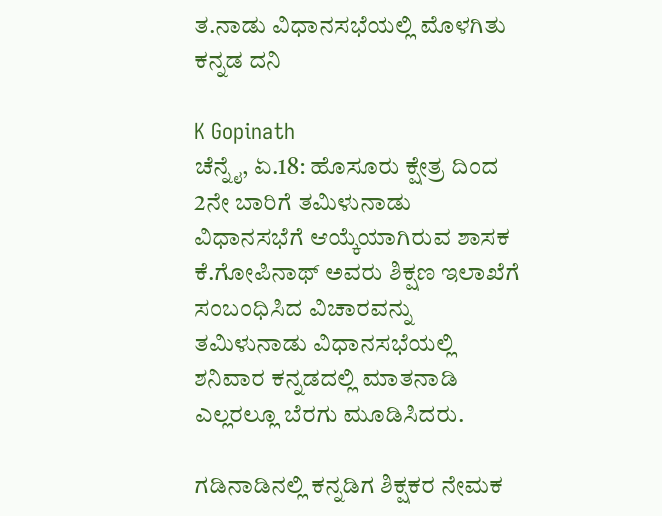ತ.ನಾಡು ವಿಧಾನಸಭೆಯಲ್ಲಿ ಮೊಳಗಿತು ಕನ್ನಡ ದನಿ

K Gopinath
ಚೆನ್ನೈ, ಏ.18: ಹೊಸೂರು ಕ್ಷೇತ್ರ ದಿಂದ 2ನೇ ಬಾರಿಗೆ ತಮಿಳುನಾಡು ವಿಧಾನಸಭೆಗೆ ಆಯ್ಕೆಯಾಗಿರುವ ಶಾಸಕ ಕೆ.ಗೋಪಿನಾಥ್ ಅವರು ಶಿಕ್ಷಣ ಇಲಾಖೆಗೆ ಸಂಬಂಧಿಸಿದ ವಿಚಾರವನ್ನು ತಮಿಳುನಾಡು ವಿಧಾನಸಭೆಯಲ್ಲಿ ಶನಿವಾರ ಕನ್ನಡದಲ್ಲಿ ಮಾತನಾಡಿ ಎಲ್ಲರಲ್ಲೂ ಬೆರಗು ಮೂಡಿಸಿದರು.

ಗಡಿನಾಡಿನಲ್ಲಿ ಕನ್ನಡಿಗ ಶಿಕ್ಷಕರ ನೇಮಕ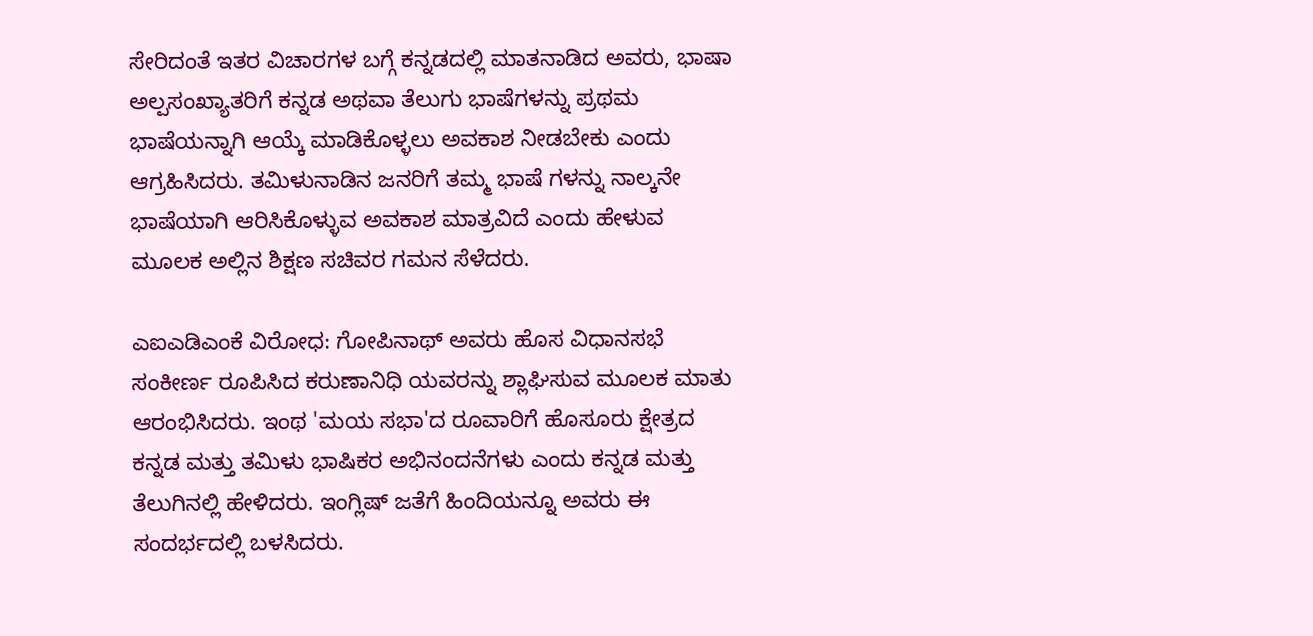ಸೇರಿದಂತೆ ಇತರ ವಿಚಾರಗಳ ಬಗ್ಗೆ ಕನ್ನಡದಲ್ಲಿ ಮಾತನಾಡಿದ ಅವರು, ಭಾಷಾ ಅಲ್ಪಸಂಖ್ಯಾತರಿಗೆ ಕನ್ನಡ ಅಥವಾ ತೆಲುಗು ಭಾಷೆಗಳನ್ನು ಪ್ರಥಮ ಭಾಷೆಯನ್ನಾಗಿ ಆಯ್ಕೆ ಮಾಡಿಕೊಳ್ಳಲು ಅವಕಾಶ ನೀಡಬೇಕು ಎಂದು ಆಗ್ರಹಿಸಿದರು. ತಮಿಳುನಾಡಿನ ಜನರಿಗೆ ತಮ್ಮ ಭಾಷೆ ಗಳನ್ನು ನಾಲ್ಕನೇ ಭಾಷೆಯಾಗಿ ಆರಿಸಿಕೊಳ್ಳುವ ಅವಕಾಶ ಮಾತ್ರವಿದೆ ಎಂದು ಹೇಳುವ ಮೂಲಕ ಅಲ್ಲಿನ ಶಿಕ್ಷಣ ಸಚಿವರ ಗಮನ ಸೆಳೆದರು.

ಎಐಎಡಿಎಂಕೆ ವಿರೋಧ: ಗೋಪಿನಾಥ್ ಅವರು ಹೊಸ ವಿಧಾನಸಭೆ ಸಂಕೀರ್ಣ ರೂಪಿಸಿದ ಕರುಣಾನಿಧಿ ಯವರನ್ನು ಶ್ಲಾಘಿಸುವ ಮೂಲಕ ಮಾತು ಆರಂಭಿಸಿದರು. ಇಂಥ 'ಮಯ ಸಭಾ'ದ ರೂವಾರಿಗೆ ಹೊಸೂರು ಕ್ಷೇತ್ರದ ಕನ್ನಡ ಮತ್ತು ತಮಿಳು ಭಾಷಿಕರ ಅಭಿನಂದನೆಗಳು ಎಂದು ಕನ್ನಡ ಮತ್ತು ತೆಲುಗಿನಲ್ಲಿ ಹೇಳಿದರು. ಇಂಗ್ಲಿಷ್ ಜತೆಗೆ ಹಿಂದಿಯನ್ನೂ ಅವರು ಈ ಸಂದರ್ಭದಲ್ಲಿ ಬಳಸಿದರು.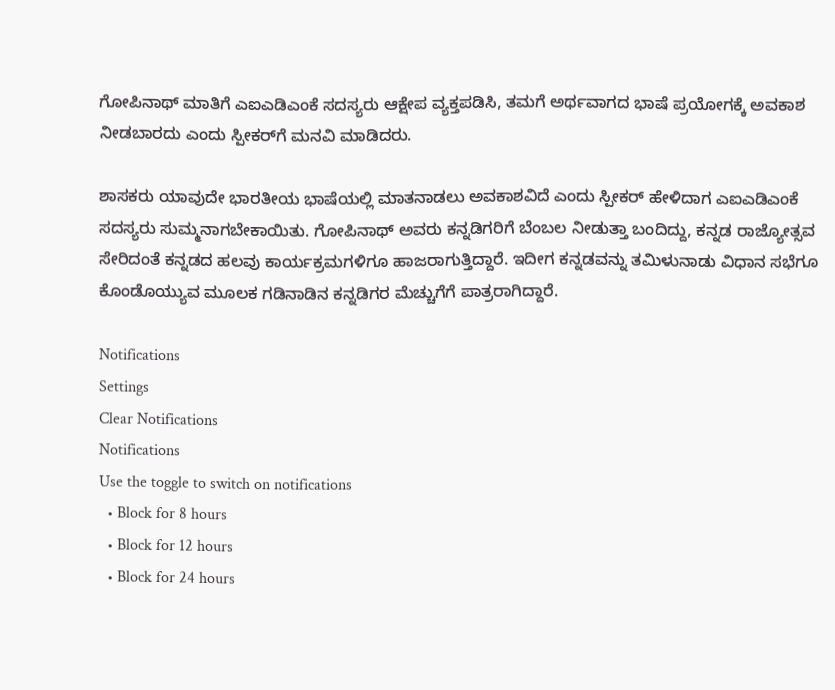ಗೋಪಿನಾಥ್ ಮಾತಿಗೆ ಎಐಎಡಿಎಂಕೆ ಸದಸ್ಯರು ಆಕ್ಷೇಪ ವ್ಯಕ್ತಪಡಿಸಿ, ತಮಗೆ ಅರ್ಥವಾಗದ ಭಾಷೆ ಪ್ರಯೋಗಕ್ಕೆ ಅವಕಾಶ ನೀಡಬಾರದು ಎಂದು ಸ್ಪೀಕರ್‌ಗೆ ಮನವಿ ಮಾಡಿದರು.

ಶಾಸಕರು ಯಾವುದೇ ಭಾರತೀಯ ಭಾಷೆಯಲ್ಲಿ ಮಾತನಾಡಲು ಅವಕಾಶವಿದೆ ಎಂದು ಸ್ಪೀಕರ್ ಹೇಳಿದಾಗ ಎಐಎಡಿಎಂಕೆ ಸದಸ್ಯರು ಸುಮ್ಮನಾಗಬೇಕಾಯಿತು. ಗೋಪಿನಾಥ್ ಅವರು ಕನ್ನಡಿಗರಿಗೆ ಬೆಂಬಲ ನೀಡುತ್ತಾ ಬಂದಿದ್ದು, ಕನ್ನಡ ರಾಜ್ಯೋತ್ಸವ ಸೇರಿದಂತೆ ಕನ್ನಡದ ಹಲವು ಕಾರ್ಯಕ್ರಮಗಳಿಗೂ ಹಾಜರಾಗುತ್ತಿದ್ದಾರೆ. ಇದೀಗ ಕನ್ನಡವನ್ನು ತಮಿಳುನಾಡು ವಿಧಾನ ಸಭೆಗೂ ಕೊಂಡೊಯ್ಯುವ ಮೂಲಕ ಗಡಿನಾಡಿನ ಕನ್ನಡಿಗರ ಮೆಚ್ಚುಗೆಗೆ ಪಾತ್ರರಾಗಿದ್ದಾರೆ.

Notifications
Settings
Clear Notifications
Notifications
Use the toggle to switch on notifications
  • Block for 8 hours
  • Block for 12 hours
  • Block for 24 hours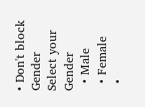• Don't block
Gender
Select your Gender
  • Male
  • Female
  •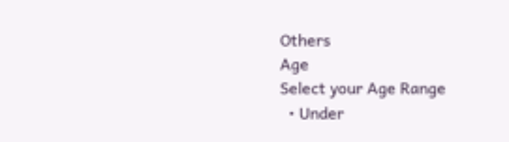Others
Age
Select your Age Range
  • Under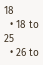18
  • 18 to 25
  • 26 to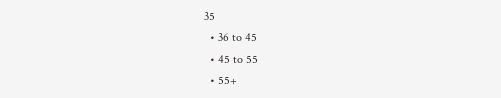35
  • 36 to 45
  • 45 to 55
  • 55+